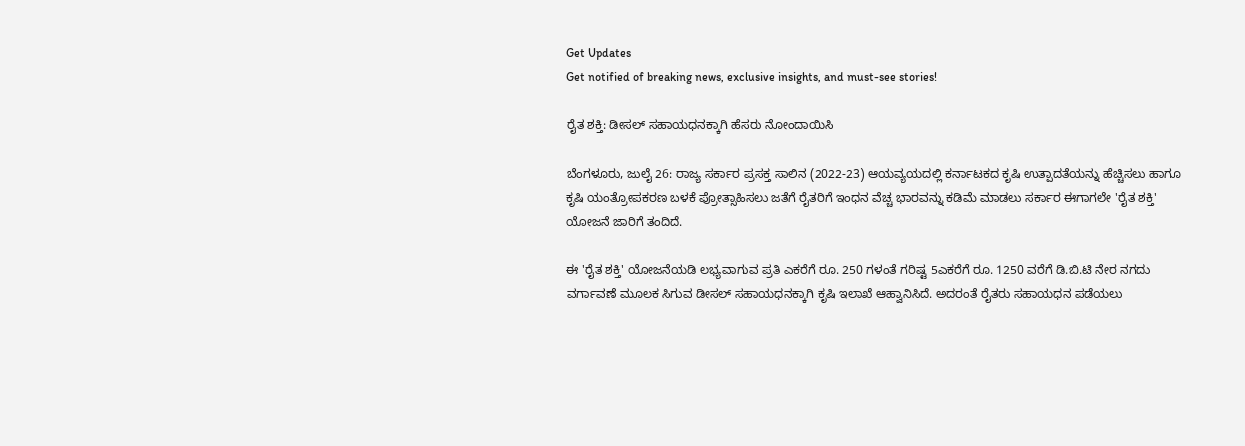Get Updates
Get notified of breaking news, exclusive insights, and must-see stories!

ರೈತ ಶಕ್ತಿ: ಡೀಸಲ್ ಸಹಾಯಧನಕ್ಕಾಗಿ ಹೆಸರು ನೋಂದಾಯಿಸಿ

ಬೆಂಗಳೂರು, ಜುಲೈ 26: ರಾಜ್ಯ ಸರ್ಕಾರ ಪ್ರಸಕ್ತ ಸಾಲಿನ (2022-23) ಆಯವ್ಯಯದಲ್ಲಿ ಕರ್ನಾಟಕದ ಕೃಷಿ ಉತ್ಪಾದತೆಯನ್ನು ಹೆಚ್ಚಿಸಲು ಹಾಗೂ ಕೃಷಿ ಯಂತ್ರೋಪಕರಣ ಬಳಕೆ ಪ್ರೋತ್ಸಾಹಿಸಲು ಜತೆಗೆ ರೈತರಿಗೆ ಇಂಧನ ವೆಚ್ಚ ಭಾರವನ್ನು ಕಡಿಮೆ ಮಾಡಲು ಸರ್ಕಾರ ಈಗಾಗಲೇ 'ರೈತ ಶಕ್ತಿ' ಯೋಜನೆ ಜಾರಿಗೆ ತಂದಿದೆ.

ಈ 'ರೈತ ಶಕ್ತಿ' ಯೋಜನೆಯಡಿ ಲಭ್ಯವಾಗುವ ಪ್ರತಿ ಎಕರೆಗೆ ರೂ. 250 ಗಳಂತೆ ಗರಿಷ್ಟ 5ಎಕರೆಗೆ ರೂ. 1250 ವರೆಗೆ ಡಿ.ಬಿ.ಟಿ ನೇರ ನಗದು ವರ್ಗಾವಣೆ ಮೂಲಕ ಸಿಗುವ ಡೀಸಲ್ ಸಹಾಯಧನಕ್ಕಾಗಿ ಕೃಷಿ ಇಲಾಖೆ ಆಹ್ವಾನಿಸಿದೆ. ಅದರಂತೆ ರೈತರು ಸಹಾಯಧನ ಪಡೆಯಲು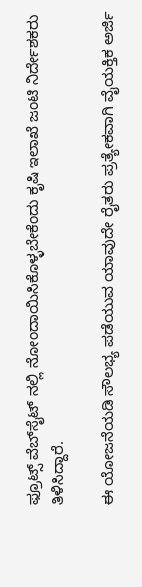ಫ್ರೂಟ್ಸ್ ವೆಬ್‌ಸೈಟ್‌ ನಲ್ಲಿ ನೋಂದಾಯಿಸಿಕೊಳ್ಳಬೇಕೆಂದು ಕೃಷಿ ಇಲಾಖೆ ಜಂಟಿ ನಿರ್ದೇಶಕರು ತಿಳಿಸಿದ್ದಾರೆ.

ಈ ಯೋಜನೆಯಡಿ ಸೌಲಭ್ಯ ಪಡೆಯುವ ಯಾವುದೇ ರೈತರು ಪ್ರತ್ಯೇಕವಾಗಿ ವೈಯಕ್ತಿಕ ಅರ್ಜಿ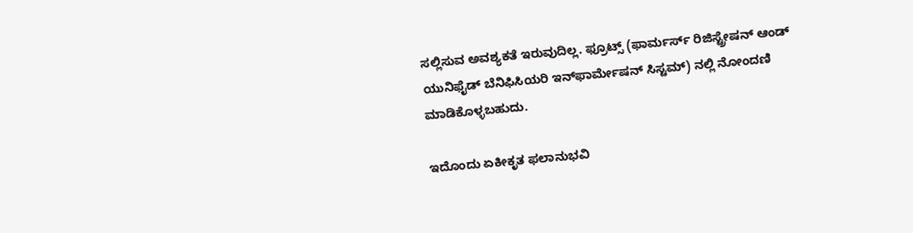ಸಲ್ಲಿಸುವ ಅವಶ್ಯಕತೆ ಇರುವುದಿಲ್ಲ. ಫ್ರೂಟ್ಸ್ (ಫಾರ್ಮರ್ಸ್ ರಿಜಿಸ್ಟ್ರೇಷನ್ ಆಂಡ್ ಯುನಿಫೈಡ್ ಬೆನಿಫಿಸಿಯರಿ ಇನ್‌ಫಾರ್ಮೇಷನ್ ಸಿಸ್ಟಮ್) ನಲ್ಲಿ ನೋಂದಣಿ ಮಾಡಿಕೊಳ್ಳಬಹುದು.

ಇದೊಂದು ಏಕೀಕೃತ ಫಲಾನುಭವಿ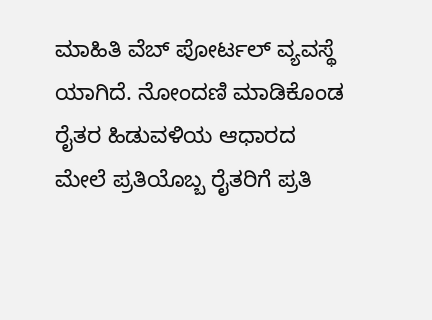ಮಾಹಿತಿ ವೆಬ್‌ ಪೋರ್ಟಲ್ ವ್ಯವಸ್ಥೆ ಯಾಗಿದೆ. ನೋಂದಣಿ ಮಾಡಿಕೊಂಡ ರೈತರ ಹಿಡುವಳಿಯ ಆಧಾರದ ಮೇಲೆ ಪ್ರತಿಯೊಬ್ಬ ರೈತರಿಗೆ ಪ್ರತಿ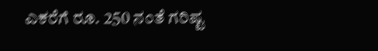ಎಕರೆಗೆ ರೂ. 250 ನಂತೆ ಗರಿಷ್ಟ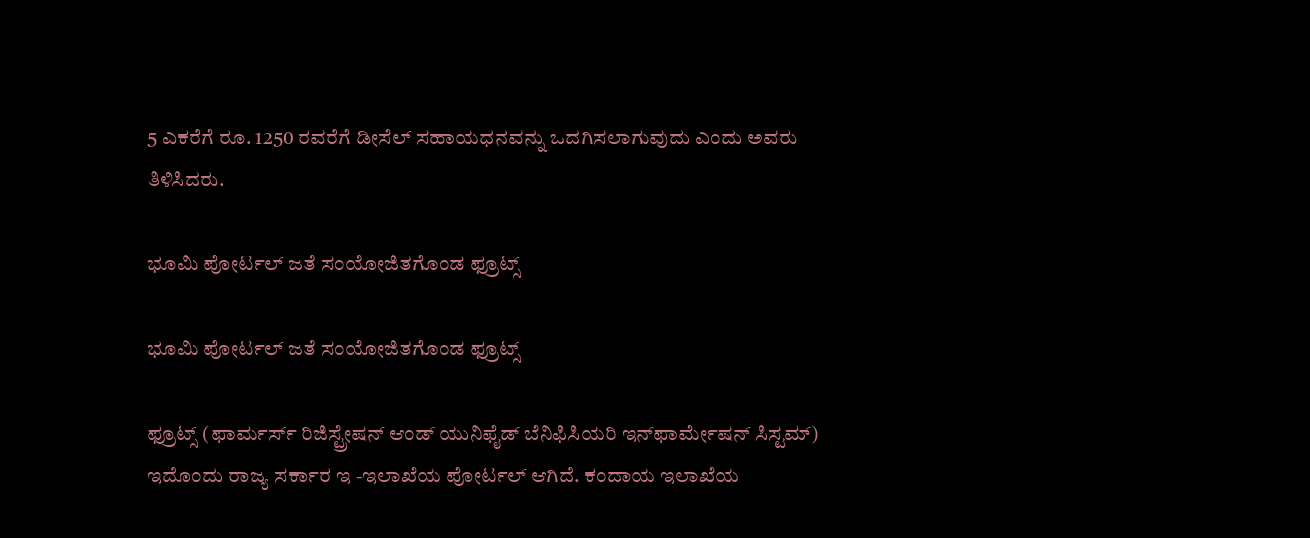5 ಎಕರೆಗೆ ರೂ. 1250 ರವರೆಗೆ ಡೀಸೆಲ್ ಸಹಾಯಧನವನ್ನು ಒದಗಿಸಲಾಗುವುದು ಎಂದು ಅವರು ತಿಳಿಸಿದರು.

ಭೂಮಿ ಪೋರ್ಟಲ್ ಜತೆ ಸಂಯೋಜಿತಗೊಂಡ ಫ್ರೂಟ್ಸ್

ಭೂಮಿ ಪೋರ್ಟಲ್ ಜತೆ ಸಂಯೋಜಿತಗೊಂಡ ಫ್ರೂಟ್ಸ್

ಫ್ರೂಟ್ಸ್ (ಫಾರ್ಮರ್ಸ್ ರಿಜಿಸ್ಟ್ರೇಷನ್ ಆಂಡ್ ಯುನಿಫೈಡ್ ಬೆನಿಫಿಸಿಯರಿ ಇನ್‌ಫಾರ್ಮೇಷನ್ ಸಿಸ್ಟಮ್) ಇದೊಂದು ರಾಜ್ಯ ಸರ್ಕಾರ ಇ -ಇಲಾಖೆಯ ಪೋರ್ಟಲ್ ಆಗಿದೆ. ಕಂದಾಯ ಇಲಾಖೆಯ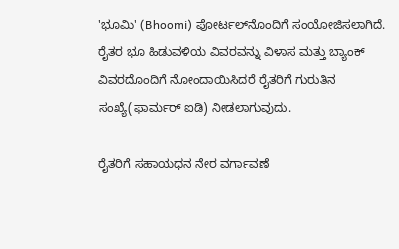'ಭೂಮಿ' (Bhoomi) ಪೋರ್ಟಲ್‌ನೊಂದಿಗೆ ಸಂಯೋಜಿಸಲಾಗಿದೆ. ರೈತರ ಭೂ ಹಿಡುವಳಿಯ ವಿವರವನ್ನು ವಿಳಾಸ ಮತ್ತು ಬ್ಯಾಂಕ್ ವಿವರದೊಂದಿಗೆ ನೋಂದಾಯಿಸಿದರೆ ರೈತರಿಗೆ ಗುರುತಿನ ಸಂಖ್ಯೆ(ಫಾರ್ಮರ್ ಐಡಿ) ನೀಡಲಾಗುವುದು.

ರೈತರಿಗೆ ಸಹಾಯಧನ ನೇರ ವರ್ಗಾವಣೆ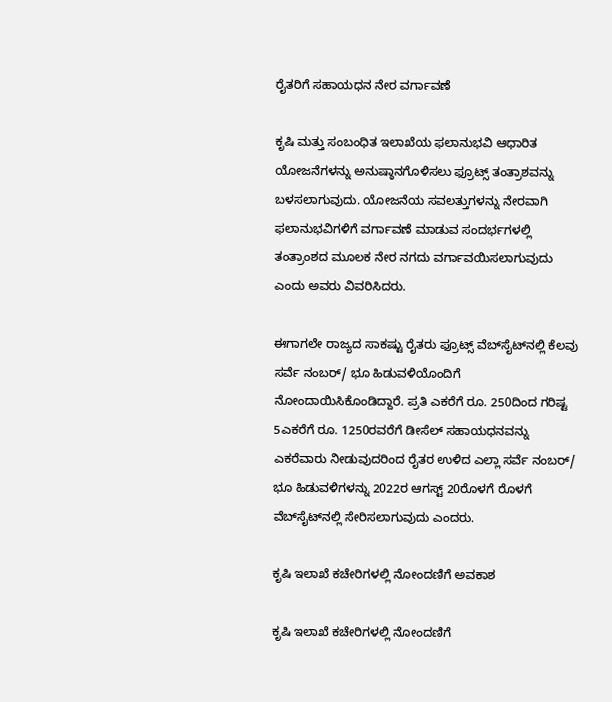ರೈತರಿಗೆ ಸಹಾಯಧನ ನೇರ ವರ್ಗಾವಣೆ

ಕೃಷಿ ಮತ್ತು ಸಂಬಂಧಿತ ಇಲಾಖೆಯ ಫಲಾನುಭವಿ ಆಧಾರಿತ ಯೋಜನೆಗಳನ್ನು ಅನುಷ್ಠಾನಗೊಳಿಸಲು ಫ್ರೂಟ್ಸ್ ತಂತ್ರಾಶವನ್ನು ಬಳಸಲಾಗುವುದು. ಯೋಜನೆಯ ಸವಲತ್ತುಗಳನ್ನು ನೇರವಾಗಿ ಫಲಾನುಭವಿಗಳಿಗೆ ವರ್ಗಾವಣೆ ಮಾಡುವ ಸಂದರ್ಭಗಳಲ್ಲಿ ತಂತ್ರಾಂಶದ ಮೂಲಕ ನೇರ ನಗದು ವರ್ಗಾವಯಿಸಲಾಗುವುದು ಎಂದು ಅವರು ವಿವರಿಸಿದರು.

ಈಗಾಗಲೇ ರಾಜ್ಯದ ಸಾಕಷ್ಟು ರೈತರು ಫ್ರೂಟ್ಸ್ ವೆಬ್‌ಸೈಟ್‌ನಲ್ಲಿ ಕೆಲವು ಸರ್ವೆ ನಂಬರ್/ ಭೂ ಹಿಡುವಳಿಯೊಂದಿಗೆ ನೋಂದಾಯಿಸಿಕೊಂಡಿದ್ದಾರೆ. ಪ್ರತಿ ಎಕರೆಗೆ ರೂ. 250ದಿಂದ ಗರಿಷ್ಟ 5ಎಕರೆಗೆ ರೂ. 1250ರವರೆಗೆ ಡೀಸೆಲ್ ಸಹಾಯಧನವನ್ನು ಎಕರೆವಾರು ನೀಡುವುದರಿಂದ ರೈತರ ಉಳಿದ ಎಲ್ಲಾ ಸರ್ವೆ ನಂಬರ್/ ಭೂ ಹಿಡುವಳಿಗಳನ್ನು 2022ರ ಆಗಸ್ಟ್ 20ರೊಳಗೆ ರೊಳಗೆ ವೆಬ್‌ಸೈಟ್‌ನಲ್ಲಿ ಸೇರಿಸಲಾಗುವುದು ಎಂದರು.

ಕೃಷಿ ಇಲಾಖೆ ಕಚೇರಿಗಳಲ್ಲಿ ನೋಂದಣಿಗೆ ಅವಕಾಶ

ಕೃಷಿ ಇಲಾಖೆ ಕಚೇರಿಗಳಲ್ಲಿ ನೋಂದಣಿಗೆ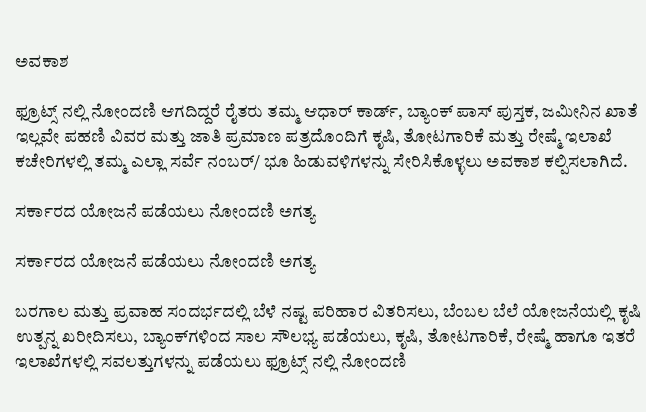ಅವಕಾಶ

ಫ್ರೂಟ್ಸ್ ನಲ್ಲಿ ನೋಂದಣಿ ಆಗದಿದ್ದರೆ ರೈತರು ತಮ್ಮ ಆಧಾರ್ ಕಾರ್ಡ್, ಬ್ಯಾಂಕ್ ಪಾಸ್ ಪುಸ್ತಕ, ಜಮೀನಿನ ಖಾತೆ ಇಲ್ಲವೇ ಪಹಣಿ ವಿವರ ಮತ್ತು ಜಾತಿ ಪ್ರಮಾಣ ಪತ್ರದೊಂದಿಗೆ ಕೃಷಿ, ತೋಟಗಾರಿಕೆ ಮತ್ತು ರೇಷ್ಮೆ ಇಲಾಖೆ ಕಚೇರಿಗಳಲ್ಲಿ ತಮ್ಮ ಎಲ್ಲಾ ಸರ್ವೆ ನಂಬರ್/ ಭೂ ಹಿಡುವಳಿಗಳನ್ನು ಸೇರಿಸಿಕೊಳ್ಳಲು ಅವಕಾಶ ಕಲ್ಪಿಸಲಾಗಿದೆ.

ಸರ್ಕಾರದ ಯೋಜನೆ ಪಡೆಯಲು ನೋಂದಣಿ ಅಗತ್ಯ

ಸರ್ಕಾರದ ಯೋಜನೆ ಪಡೆಯಲು ನೋಂದಣಿ ಅಗತ್ಯ

ಬರಗಾಲ ಮತ್ತು ಪ್ರವಾಹ ಸಂದರ್ಭದಲ್ಲಿ ಬೆಳೆ ನಷ್ಟ ಪರಿಹಾರ ವಿತರಿಸಲು, ಬೆಂಬಲ ಬೆಲೆ ಯೋಜನೆಯಲ್ಲಿ ಕೃಷಿ ಉತ್ಪನ್ನ ಖರೀದಿಸಲು, ಬ್ಯಾಂಕ್‌ಗಳಿಂದ ಸಾಲ ಸೌಲಭ್ಯ ಪಡೆಯಲು, ಕೃಷಿ, ತೋಟಗಾರಿಕೆ, ರೇಷ್ಮೆ ಹಾಗೂ ಇತರೆ ಇಲಾಖೆಗಳಲ್ಲಿ ಸವಲತ್ತುಗಳನ್ನು ಪಡೆಯಲು ಫ್ರೂಟ್ಸ್ ನಲ್ಲಿ ನೋಂದಣಿ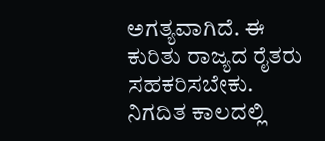ಅಗತ್ಯವಾಗಿದೆ. ಈ ಕುರಿತು ರಾಜ್ಯದ ರೈತರು ಸಹಕರಿಸಬೇಕು. ನಿಗದಿತ ಕಾಲದಲ್ಲಿ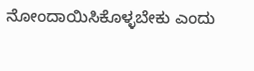ನೋಂದಾಯಿಸಿಕೊಳ್ಳಬೇಕು ಎಂದು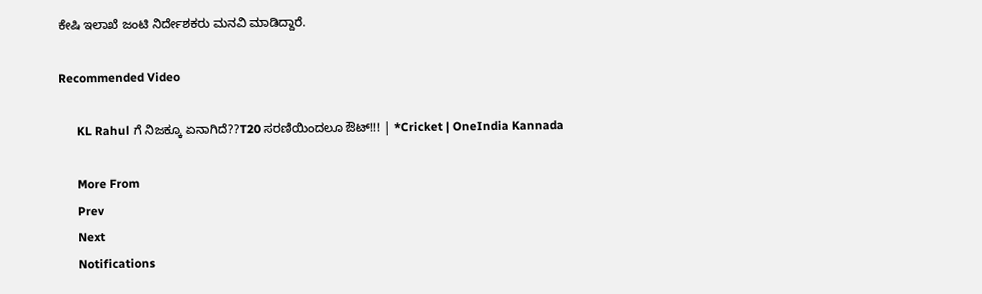ಕೇಷಿ ಇಲಾಖೆ ಜಂಟಿ ನಿರ್ದೇಶಕರು ಮನವಿ ಮಾಡಿದ್ದಾರೆ.

Recommended Video

      KL Rahul ಗೆ ನಿಜಕ್ಕೂ ಏನಾಗಿದೆ??T20 ಸರಣಿಯಿಂದಲೂ ಔಟ್!!! | *Cricket | OneIndia Kannada

      More From
      Prev
      Next
      Notifications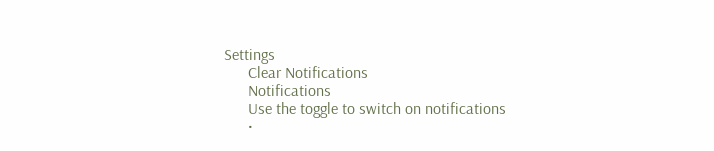Settings
      Clear Notifications
      Notifications
      Use the toggle to switch on notifications
      •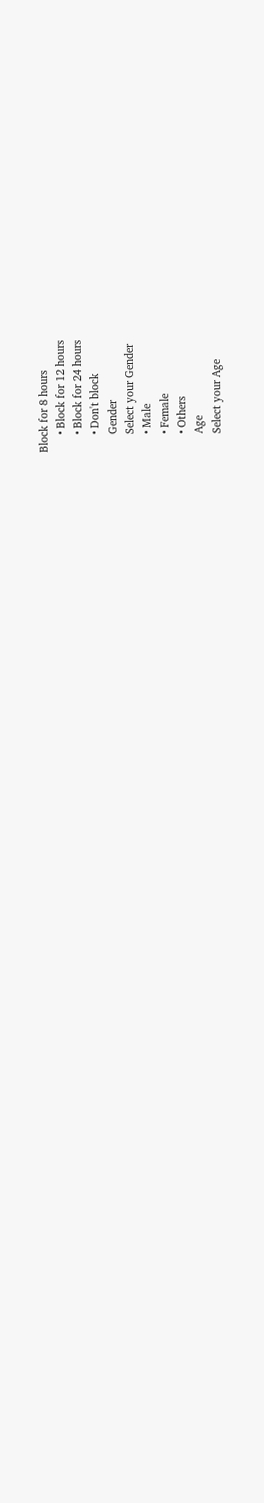Block for 8 hours
      • Block for 12 hours
      • Block for 24 hours
      • Don't block
      Gender
      Select your Gender
      • Male
      • Female
      • Others
      Age
      Select your Age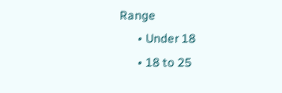Range
      • Under 18
      • 18 to 25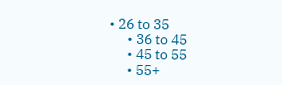• 26 to 35
      • 36 to 45
      • 45 to 55
      • 55+